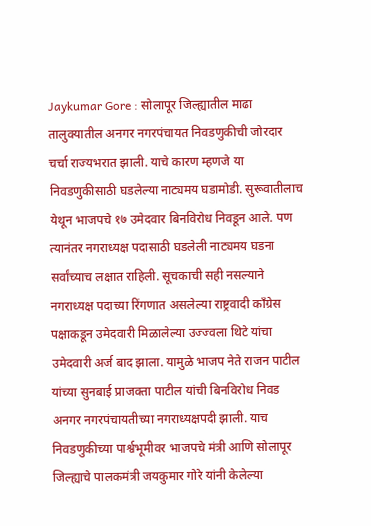Jaykumar Gore : सोलापूर जिल्ह्यातील माढा तालुक्यातील अनगर नगरपंचायत निवडणुकीची जोरदार चर्चा राज्यभरात झाली. याचे कारण म्हणजे या निवडणुकीसाठी घडलेल्या नाट्यमय घडामोडी. सुरूवातीलाच येथून भाजपचे १७ उमेदवार बिनविरोध निवडून आले. पण त्यानंतर नगराध्यक्ष पदासाठी घडलेली नाट्यमय घडना सर्वांच्याच लक्षात राहिली. सूचकाची सही नसल्याने नगराध्यक्ष पदाच्या रिंगणात असलेल्या राष्ट्रवादी काँग्रेस पक्षाकडून उमेदवारी मिळालेल्या उज्ज्वला थिटे यांचा उमेदवारी अर्ज बाद झाला. यामुळे भाजप नेते राजन पाटील यांच्या सुनबाई प्राजक्ता पाटील यांची बिनविरोध निवड अनगर नगरपंचायतीच्या नगराध्यक्षपदी झाली. याच निवडणुकीच्या पार्श्वभूमीवर भाजपचे मंत्री आणि सोलापूर जिल्ह्याचे पालकमंत्री जयकुमार गोरे यांनी केलेल्या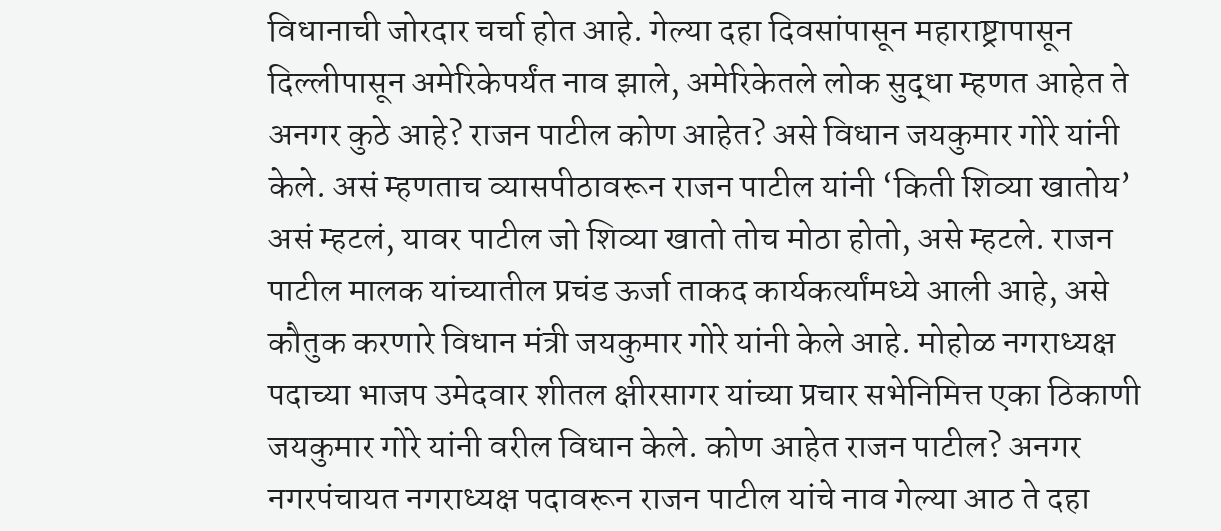विधानाची जोरदार चर्चा होत आहे. गेल्या दहा दिवसांपासून महाराष्ट्रापासून दिल्लीपासून अमेरिकेपर्यंत नाव झाले, अमेरिकेतले लोक सुद्धा म्हणत आहेत ते अनगर कुठे आहे? राजन पाटील कोण आहेत? असे विधान जयकुमार गोरे यांनी केले. असं म्हणताच व्यासपीठावरून राजन पाटील यांनी ‘किती शिव्या खातोय’ असं म्हटलं, यावर पाटील जो शिव्या खातो तोच मोठा होतो, असे म्हटले. राजन पाटील मालक यांच्यातील प्रचंड ऊर्जा ताकद कार्यकर्त्यांमध्ये आली आहे, असे कौतुक करणारे विधान मंत्री जयकुमार गोरे यांनी केले आहे. मोहोळ नगराध्यक्ष पदाच्या भाजप उमेदवार शीतल क्षीरसागर यांच्या प्रचार सभेनिमित्त एका ठिकाणी जयकुमार गोरे यांनी वरील विधान केले. कोण आहेत राजन पाटील? अनगर नगरपंचायत नगराध्यक्ष पदावरून राजन पाटील यांचे नाव गेल्या आठ ते दहा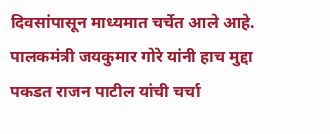दिवसांपासून माध्यमात चर्चेत आले आहे. पालकमंत्री जयकुमार गोरे यांनी हाच मुद्दा पकडत राजन पाटील यांची चर्चा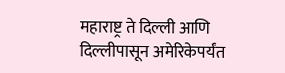महाराष्ट्र ते दिल्ली आणि दिल्लीपासून अमेरिकेपर्यंत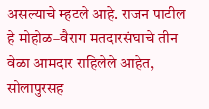असल्याचे म्हटले आहे. राजन पाटील हे मोहोळ–वैराग मतदारसंघाचे तीन वेळा आमदार राहिलेले आहेत, सोलापुरसह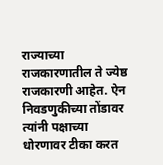राज्याच्या राजकारणातील ते ज्येष्ठ राजकारणी आहेत. ऐन निवडणुकीच्या तोंडावर त्यांनी पक्षाच्या धोरणावर टीका करत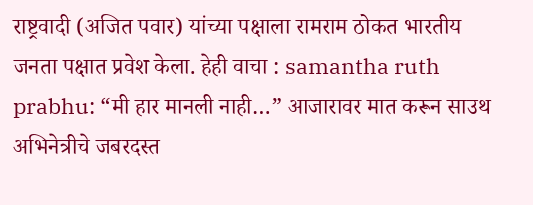राष्ट्रवादी (अजित पवार) यांच्या पक्षाला रामराम ठोकत भारतीय जनता पक्षात प्रवेश केला. हेही वाचा : samantha ruth prabhu: “मी हार मानली नाही…” आजारावर मात करून साउथ अभिनेत्रीचे जबरदस्त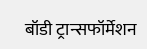बॉडी ट्रान्सफॉर्मेशन